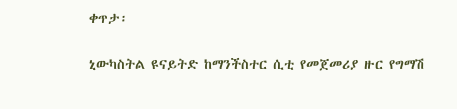ቀጥታ፡

ኒውካስትል ዩናይትድ ከማንችስተር ሲቲ የመጀመሪያ ዙር የግማሽ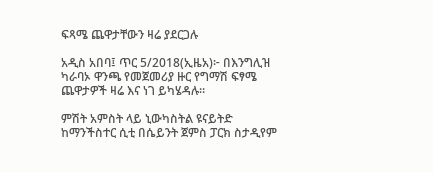ፍጻሜ ጨዋታቸውን ዛሬ ያደርጋሉ

አዲስ አበባ፤ ጥር 5/2018(ኢዜአ)፦ በእንግሊዝ ካራባኦ ዋንጫ የመጀመሪያ ዙር የግማሽ ፍፃሜ ጨዋታዎች ዛሬ እና ነገ ይካሄዳሉ።

ምሽት አምስት ላይ ኒውካስትል ዩናይትድ ከማንችስተር ሲቲ በሴይንት ጀምስ ፓርክ ስታዲየም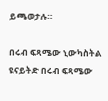ይጫወታሉ።

በሩብ ፍጻሜው ኒውካስትል ዩናይትድ በሩብ ፍጻሜው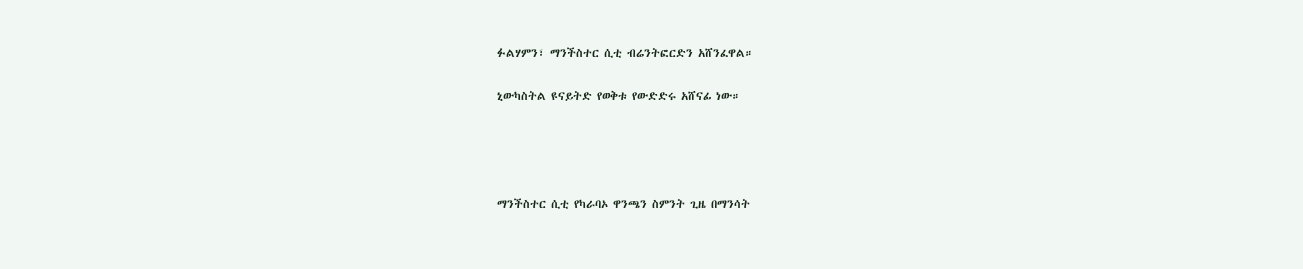ፉልሃምን፣ ማንችስተር ሲቲ ብሬንትፎርድን አሸንፈዋል።

ኒውካስትል ዩናይትድ የወቅቱ የውድድሩ አሸናፊ ነው።




ማንችስተር ሲቲ የካራባኦ ዋንጫን ስምንት ጊዜ በማንሳት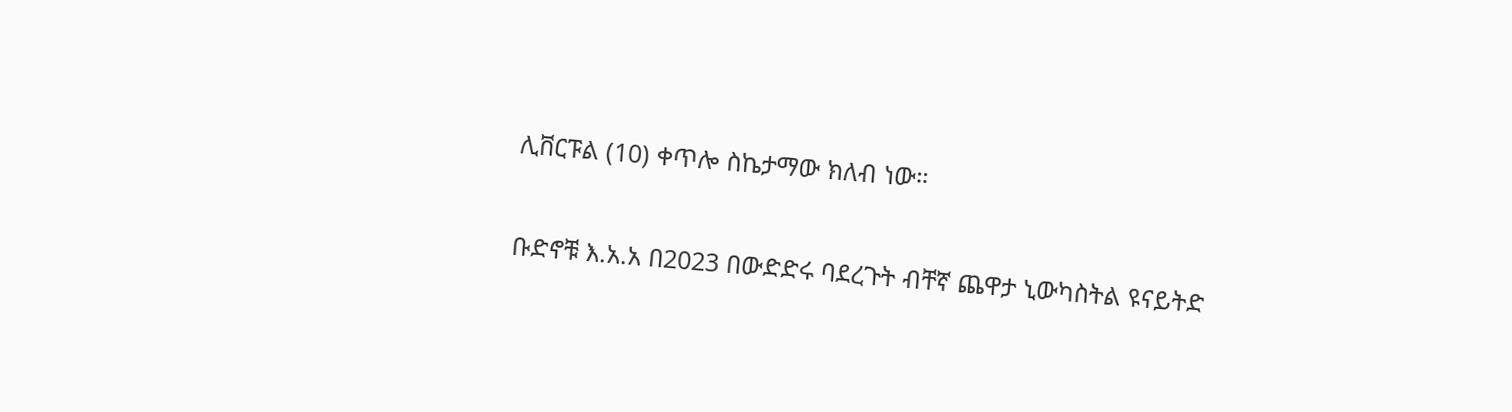ሊቨርፑል (10) ቀጥሎ ስኬታማው ክለብ ነው።

ቡድኖቹ እ.አ.አ በ2023 በውድድሩ ባደረጉት ብቸኛ ጨዋታ ኒውካስትል ዩናይትድ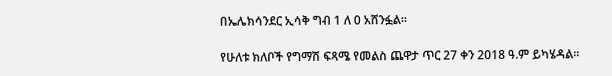በኤሌክሳንደር ኢሳቅ ግብ 1 ለ 0 አሸንፏል።

የሁለቱ ክለቦች የግማሽ ፍጻሜ የመልስ ጨዋታ ጥር 27 ቀን 2018 ዓ.ም ይካሄዳል።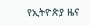የኢትዮጵያ ዜና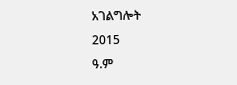አገልግሎት
2015
ዓ.ም